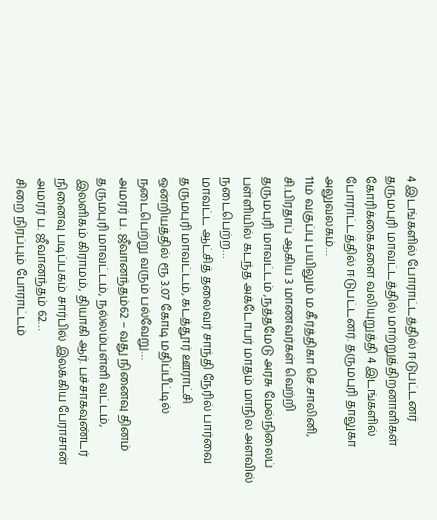4 இடங்களில் போராட்டத்தில் ஈடுபட்டனர்
தருமபுரி மாவட்டத்தில் மாற்றுத்திறனாளிகள் கோரிக்கைகளை வலியுறுத்தி 4 இடங்களில் போராட்டத்தில் ஈடுபட்டனர். தருமபுரி தாலுகா அலுவலகம்…
11ம் வகுப்பு பயிலும் ம.கீர்த்திகா செ.சாலினி, சி.பிரதாப் ஆகிய 3 மாணவர்கள் வெற்றி
தருமபுரி மாவட்டம் ,நத்தமேடு அரசு மேல்நிலைப் பள்ளியில் கடந்த அக்டோபர் மாதம் மாநில அளவில் நடைபெற்ற…
மாவட்ட ஆட்சித் தலைவர் சாந்தி நேரில் பார்வை
தருமபுரி மாவட்டம், கடத்தூர் ஊராட்சி ஒன்றியத்தில் ரூ 3.07 கோடி மதிப்பீட்டில் நடைபெற்று வரும் பல்வேறு…
அமரர் ப. ஜீவானந்தம்62 – வது நினைவு தினம்
தருமபுரி மாவட்டம், நல்லம்பள்ளி வட்டம், இலளிகம் கிராமம், தியாகி ஆர். பச்சாகவுண்டர் நினைவு படிப்பகம் சார்பில் இலக்கிய பேராசான் அமரர் ப. ஜீவானந்தம் 62…
சிறை நிரப்பும் போராட்டம்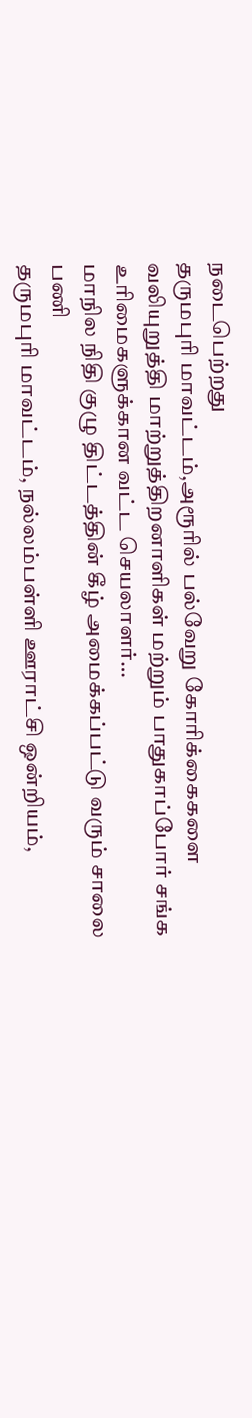நடைபெற்றது
தருமபுரி மாவட்டம்,அரூரில் பல்வேறு கோரிக்கைகளை வலியுறுத்தி மாற்றுத்திறனாளிகள் மற்றும் பாதுகாப்போர் சங்க உரிமைகளுக்கான வட்ட செயலாளர்…
மாநில நிதி குழு திட்டத்தின் கீழ் அமைக்கப்பட்டு வரும் சாலை பணி
தருமபுரி மாவட்டம், நல்லம்பள்ளி ஊராட்சி ஒன்றியம்,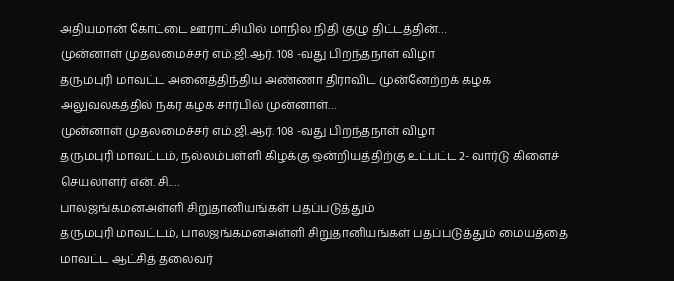அதியமான் கோட்டை ஊராட்சியில் மாநில நிதி குழு திட்டத்தின்…
முன்னாள் முதலமைச்சர் எம்.ஜி.ஆர். 108 -வது பிறந்தநாள் விழா
தருமபுரி மாவட்ட அனைத்திந்திய அண்ணா திராவிட முன்னேற்றக் கழக அலுவலகத்தில் நகர கழக சார்பில் முன்னாள்…
முன்னாள் முதலமைச்சர் எம்.ஜி.ஆர். 108 -வது பிறந்தநாள் விழா
தருமபுரி மாவட்டம், நல்லம்பள்ளி கிழக்கு ஒன்றியத்திற்கு உட்பட்ட 2- வார்டு கிளைச் செயலாளர் என். சி.…
பாலஜங்கமனஅள்ளி சிறுதானியங்கள் பதப்படுத்தும்
தருமபுரி மாவட்டம், பாலஜங்கமனஅள்ளி சிறுதானியங்கள் பதப்படுத்தும் மையத்தை மாவட்ட ஆட்சித் தலைவர்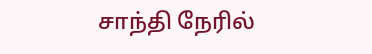சாந்தி நேரில்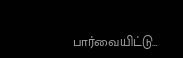பார்வையிட்டு…